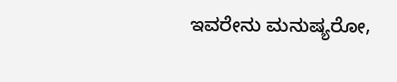ಇವರೇನು ಮನುಷ್ಯರೋ,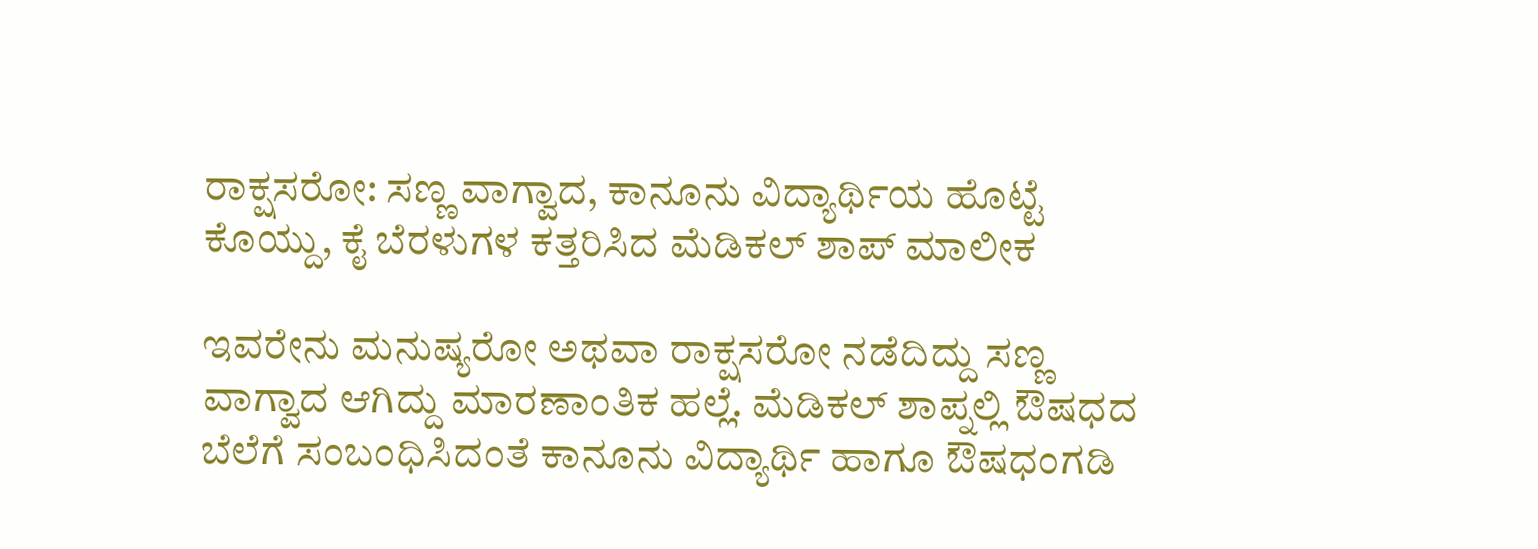ರಾಕ್ಷಸರೋ: ಸಣ್ಣ ವಾಗ್ವಾದ, ಕಾನೂನು ವಿದ್ಯಾರ್ಥಿಯ ಹೊಟ್ಟೆ ಕೊಯ್ದು, ಕೈ ಬೆರಳುಗಳ ಕತ್ತರಿಸಿದ ಮೆಡಿಕಲ್ ಶಾಪ್ ಮಾಲೀಕ

ಇವರೇನು ಮನುಷ್ಯರೋ ಅಥವಾ ರಾಕ್ಷಸರೋ ನಡೆದಿದ್ದು ಸಣ್ಣ ವಾಗ್ವಾದ ಆಗಿದ್ದು ಮಾರಣಾಂತಿಕ ಹಲ್ಲೆ. ಮೆಡಿಕಲ್ ಶಾಪ್ನಲ್ಲಿ ಔಷಧದ ಬೆಲೆಗೆ ಸಂಬಂಧಿಸಿದಂತೆ ಕಾನೂನು ವಿದ್ಯಾರ್ಥಿ ಹಾಗೂ ಔಷಧಂಗಡಿ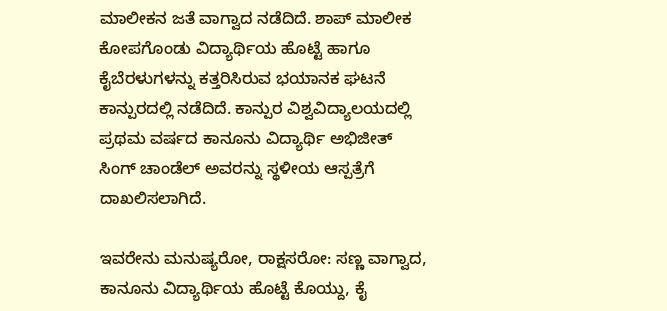ಮಾಲೀಕನ ಜತೆ ವಾಗ್ವಾದ ನಡೆದಿದೆ. ಶಾಪ್ ಮಾಲೀಕ ಕೋಪಗೊಂಡು ವಿದ್ಯಾರ್ಥಿಯ ಹೊಟ್ಟೆ ಹಾಗೂ ಕೈಬೆರಳುಗಳನ್ನು ಕತ್ತರಿಸಿರುವ ಭಯಾನಕ ಘಟನೆ ಕಾನ್ಪುರದಲ್ಲಿ ನಡೆದಿದೆ. ಕಾನ್ಪುರ ವಿಶ್ವವಿದ್ಯಾಲಯದಲ್ಲಿ ಪ್ರಥಮ ವರ್ಷದ ಕಾನೂನು ವಿದ್ಯಾರ್ಥಿ ಅಭಿಜೀತ್ ಸಿಂಗ್ ಚಾಂಡೆಲ್ ಅವರನ್ನು ಸ್ಥಳೀಯ ಆಸ್ಪತ್ರೆಗೆ ದಾಖಲಿಸಲಾಗಿದೆ.

ಇವರೇನು ಮನುಷ್ಯರೋ, ರಾಕ್ಷಸರೋ: ಸಣ್ಣ ವಾಗ್ವಾದ, ಕಾನೂನು ವಿದ್ಯಾರ್ಥಿಯ ಹೊಟ್ಟೆ ಕೊಯ್ದು, ಕೈ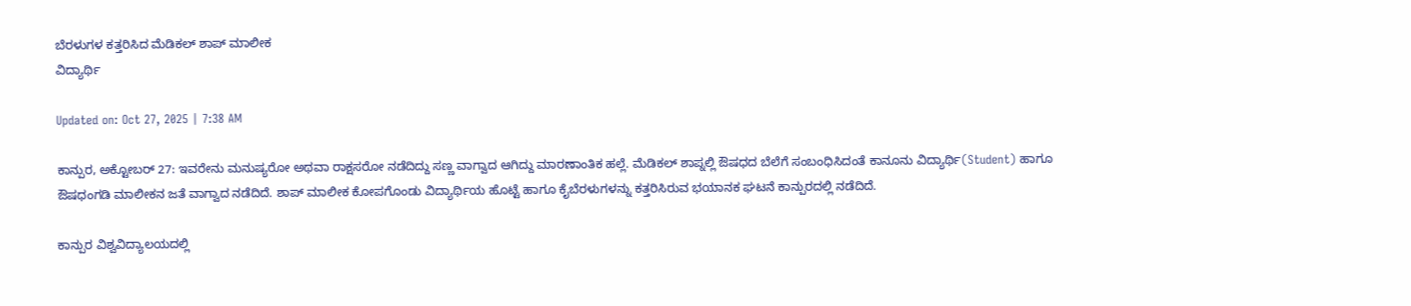ಬೆರಳುಗಳ ಕತ್ತರಿಸಿದ ಮೆಡಿಕಲ್ ಶಾಪ್ ಮಾಲೀಕ
ವಿದ್ಯಾರ್ಥಿ

Updated on: Oct 27, 2025 | 7:38 AM

ಕಾನ್ಪುರ, ಅಕ್ಟೋಬರ್ 27: ಇವರೇನು ಮನುಷ್ಯರೋ ಅಥವಾ ರಾಕ್ಷಸರೋ ನಡೆದಿದ್ದು ಸಣ್ಣ ವಾಗ್ವಾದ ಆಗಿದ್ದು ಮಾರಣಾಂತಿಕ ಹಲ್ಲೆ. ಮೆಡಿಕಲ್ ಶಾಪ್ನಲ್ಲಿ ಔಷಧದ ಬೆಲೆಗೆ ಸಂಬಂಧಿಸಿದಂತೆ ಕಾನೂನು ವಿದ್ಯಾರ್ಥಿ(Student) ಹಾಗೂ ಔಷಧಂಗಡಿ ಮಾಲೀಕನ ಜತೆ ವಾಗ್ವಾದ ನಡೆದಿದೆ. ಶಾಪ್ ಮಾಲೀಕ ಕೋಪಗೊಂಡು ವಿದ್ಯಾರ್ಥಿಯ ಹೊಟ್ಟೆ ಹಾಗೂ ಕೈಬೆರಳುಗಳನ್ನು ಕತ್ತರಿಸಿರುವ ಭಯಾನಕ ಘಟನೆ ಕಾನ್ಪುರದಲ್ಲಿ ನಡೆದಿದೆ.

ಕಾನ್ಪುರ ವಿಶ್ವವಿದ್ಯಾಲಯದಲ್ಲಿ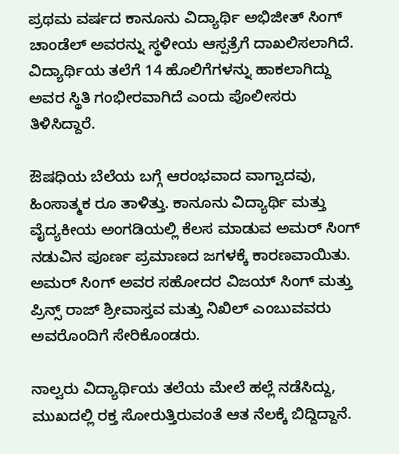ಪ್ರಥಮ ವರ್ಷದ ಕಾನೂನು ವಿದ್ಯಾರ್ಥಿ ಅಭಿಜೀತ್ ಸಿಂಗ್ ಚಾಂಡೆಲ್ ಅವರನ್ನು ಸ್ಥಳೀಯ ಆಸ್ಪತ್ರೆಗೆ ದಾಖಲಿಸಲಾಗಿದೆ. ವಿದ್ಯಾರ್ಥಿಯ ತಲೆಗೆ 14 ಹೊಲಿಗೆಗಳನ್ನು ಹಾಕಲಾಗಿದ್ದು ಅವರ ಸ್ಥಿತಿ ಗಂಭೀರವಾಗಿದೆ ಎಂದು ಪೊಲೀಸರು ತಿಳಿಸಿದ್ದಾರೆ.

ಔಷಧಿಯ ಬೆಲೆಯ ಬಗ್ಗೆ ಆರಂಭವಾದ ವಾಗ್ವಾದವು, ಹಿಂಸಾತ್ಮಕ ರೂ ತಾಳಿತ್ತು. ಕಾನೂನು ವಿದ್ಯಾರ್ಥಿ ಮತ್ತು ವೈದ್ಯಕೀಯ ಅಂಗಡಿಯಲ್ಲಿ ಕೆಲಸ ಮಾಡುವ ಅಮರ್ ಸಿಂಗ್ ನಡುವಿನ ಪೂರ್ಣ ಪ್ರಮಾಣದ ಜಗಳಕ್ಕೆ ಕಾರಣವಾಯಿತು. ಅಮರ್ ಸಿಂಗ್ ಅವರ ಸಹೋದರ ವಿಜಯ್ ಸಿಂಗ್ ಮತ್ತು ಪ್ರಿನ್ಸ್ ರಾಜ್ ಶ್ರೀವಾಸ್ತವ ಮತ್ತು ನಿಖಿಲ್ ಎಂಬುವವರು ಅವರೊಂದಿಗೆ ಸೇರಿಕೊಂಡರು.

ನಾಲ್ವರು ವಿದ್ಯಾರ್ಥಿಯ ತಲೆಯ ಮೇಲೆ ಹಲ್ಲೆ ನಡೆಸಿದ್ದು, ಮುಖದಲ್ಲಿ ರಕ್ತ ಸೋರುತ್ತಿರುವಂತೆ ಆತ ನೆಲಕ್ಕೆ ಬಿದ್ದಿದ್ದಾನೆ.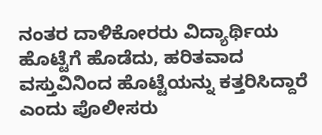ನಂತರ ದಾಳಿಕೋರರು ವಿದ್ಯಾರ್ಥಿಯ ಹೊಟ್ಟೆಗೆ ಹೊಡೆದು, ಹರಿತವಾದ ವಸ್ತುವಿನಿಂದ ಹೊಟ್ಟೆಯನ್ನು ಕತ್ತರಿಸಿದ್ದಾರೆ ಎಂದು ಪೊಲೀಸರು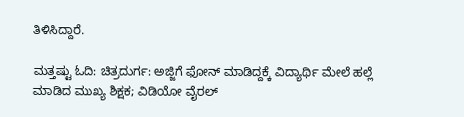ತಿಳಿಸಿದ್ದಾರೆ.

ಮತ್ತಷ್ಟು ಓದಿ: ಚಿತ್ರದುರ್ಗ: ಅಜ್ಜಿಗೆ ಫೋನ್ ಮಾಡಿದ್ದಕ್ಕೆ ವಿದ್ಯಾರ್ಥಿ ಮೇಲೆ ಹಲ್ಲೆ ಮಾಡಿದ ಮುಖ್ಯ ಶಿಕ್ಷಕ; ವಿಡಿಯೋ ವೈರಲ್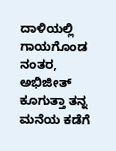ದಾಳಿಯಲ್ಲಿ ಗಾಯಗೊಂಡ ನಂತರ, ಅಭಿಜೀತ್ ಕೂಗುತ್ತಾ ತನ್ನ ಮನೆಯ ಕಡೆಗೆ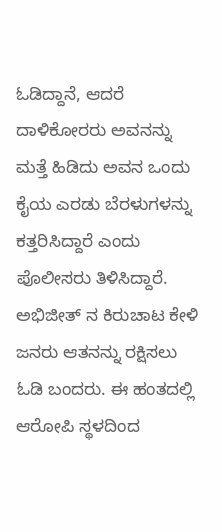ಓಡಿದ್ದಾನೆ, ಆದರೆ ದಾಳಿಕೋರರು ಅವನನ್ನು ಮತ್ತೆ ಹಿಡಿದು ಅವನ ಒಂದು ಕೈಯ ಎರಡು ಬೆರಳುಗಳನ್ನು ಕತ್ತರಿಸಿದ್ದಾರೆ ಎಂದು ಪೊಲೀಸರು ತಿಳಿಸಿದ್ದಾರೆ. ಅಭಿಜೀತ್ ನ ಕಿರುಚಾಟ ಕೇಳಿ ಜನರು ಆತನನ್ನು ರಕ್ಷಿಸಲು ಓಡಿ ಬಂದರು. ಈ ಹಂತದಲ್ಲಿ ಆರೋಪಿ ಸ್ಥಳದಿಂದ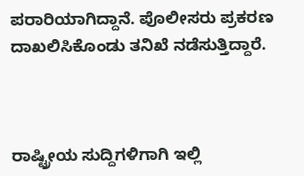ಪರಾರಿಯಾಗಿದ್ದಾನೆ. ಪೊಲೀಸರು ಪ್ರಕರಣ ದಾಖಲಿಸಿಕೊಂಡು ತನಿಖೆ ನಡೆಸುತ್ತಿದ್ದಾರೆ.



ರಾಷ್ಟ್ರೀಯ ಸುದ್ದಿಗಳಿಗಾಗಿ ಇಲ್ಲಿ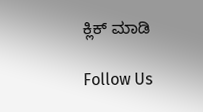ಕ್ಲಿಕ್ ಮಾಡಿ

Follow Us